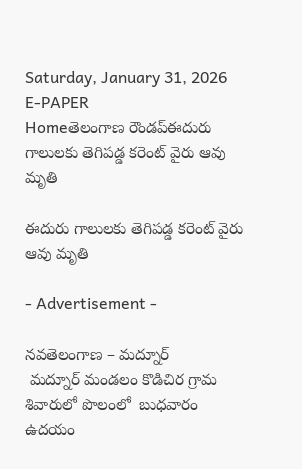Saturday, January 31, 2026
E-PAPER
Homeతెలంగాణ రౌండప్ఈదురు గాలులకు తెగిపడ్డ కరెంట్ వైరు ఆవు మృతి

ఈదురు గాలులకు తెగిపడ్డ కరెంట్ వైరు ఆవు మృతి

- Advertisement -

నవతెలంగాణ – మద్నూర్
 మద్నూర్ మండలం కొడిచిర గ్రామ శివారులో పొలంలో  బుధవారం ఉదయం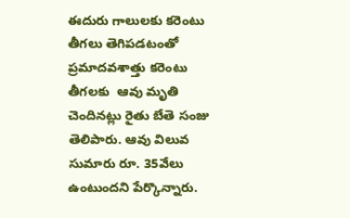ఈదురు గాలులకు కరెంటు తీగలు తెగిపడటంతో ప్రమాదవశాత్తు కరెంటు తీగలకు  ఆవు మృతి చెందినట్లు రైతు బేతె సంజు తెలిపారు. ఆవు విలువ సుమారు రూ. 35వేలు ఉంటుందని పేర్కొన్నారు.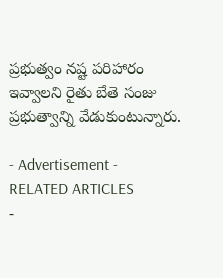ప్రభుత్వం నష్ట పరిహారం ఇవ్వాలని రైతు బేతె సంజు ప్రభుత్వాన్ని వేడుకుంటున్నారు.

- Advertisement -
RELATED ARTICLES
-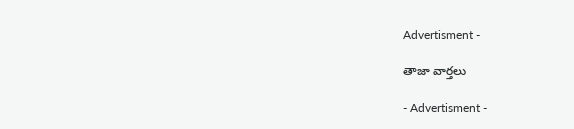Advertisment -

తాజా వార్తలు

- Advertisment -